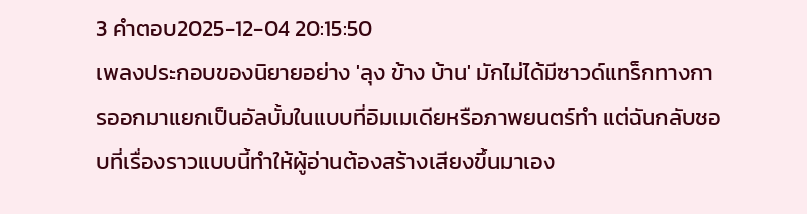3 คำตอบ2025-12-04 20:15:50
เพลงประกอบของนิยายอย่าง 'ลุง ข้าง บ้าน' มักไม่ได้มีซาวด์แทร็กทางการออกมาแยกเป็นอัลบั้มในแบบที่อิมเมเดียหรือภาพยนตร์ทำ แต่ฉันกลับชอบที่เรื่องราวแบบนี้ทำให้ผู้อ่านต้องสร้างเสียงขึ้นมาเอง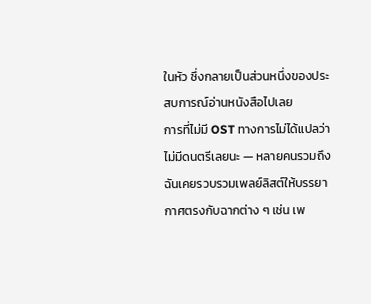ในหัว ซึ่งกลายเป็นส่วนหนึ่งของประสบการณ์อ่านหนังสือไปเลย
การที่ไม่มี OST ทางการไม่ได้แปลว่าไม่มีดนตรีเลยนะ — หลายคนรวมถึงฉันเคยรวบรวมเพลย์ลิสต์ให้บรรยากาศตรงกับฉากต่าง ๆ เช่น เพ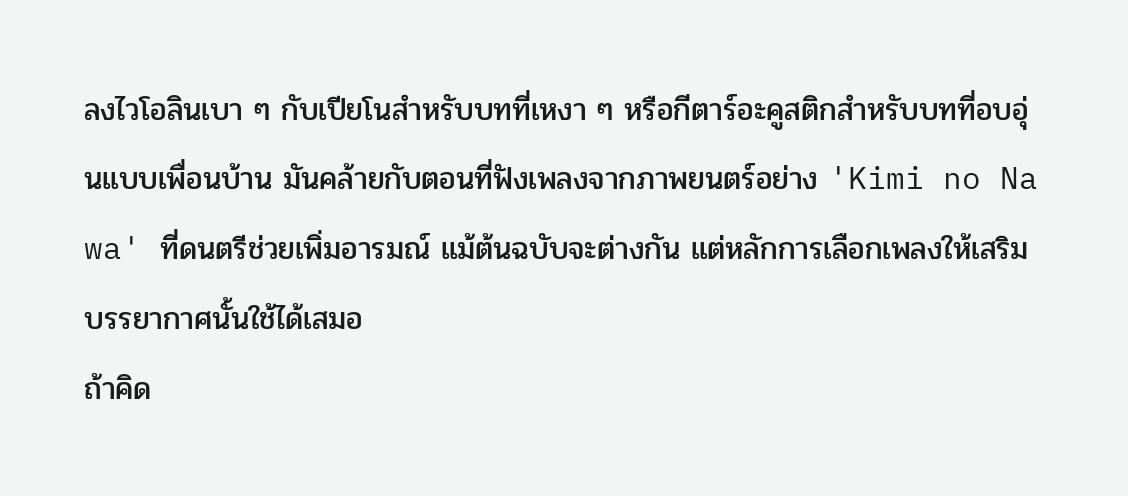ลงไวโอลินเบา ๆ กับเปียโนสำหรับบทที่เหงา ๆ หรือกีตาร์อะคูสติกสำหรับบทที่อบอุ่นแบบเพื่อนบ้าน มันคล้ายกับตอนที่ฟังเพลงจากภาพยนตร์อย่าง 'Kimi no Na wa' ที่ดนตรีช่วยเพิ่มอารมณ์ แม้ต้นฉบับจะต่างกัน แต่หลักการเลือกเพลงให้เสริมบรรยากาศนั้นใช้ได้เสมอ
ถ้าคิด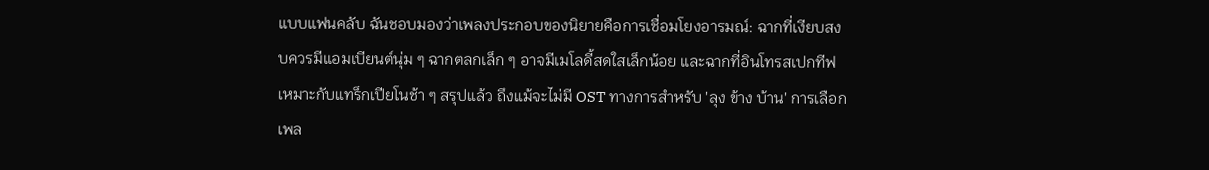แบบแฟนคลับ ฉันชอบมองว่าเพลงประกอบของนิยายคือการเชื่อมโยงอารมณ์: ฉากที่เงียบสงบควรมีแอมเบียนต์นุ่ม ๆ ฉากตลกเล็ก ๆ อาจมีเมโลดี้สดใสเล็กน้อย และฉากที่อินโทรสเปกทีฟเหมาะกับแทร็กเปียโนช้า ๆ สรุปแล้ว ถึงแม้จะไม่มี OST ทางการสำหรับ 'ลุง ข้าง บ้าน' การเลือกเพล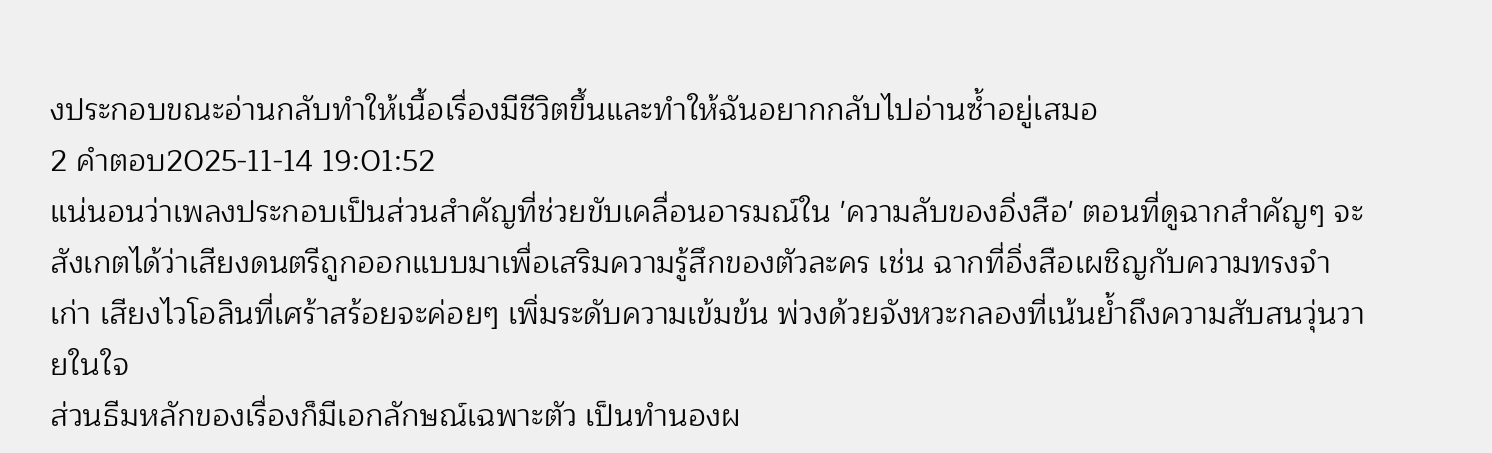งประกอบขณะอ่านกลับทำให้เนื้อเรื่องมีชีวิตขึ้นและทำให้ฉันอยากกลับไปอ่านซ้ำอยู่เสมอ
2 คำตอบ2025-11-14 19:01:52
แน่นอนว่าเพลงประกอบเป็นส่วนสำคัญที่ช่วยขับเคลื่อนอารมณ์ใน 'ความลับของอิ่งสือ' ตอนที่ดูฉากสำคัญๆ จะสังเกตได้ว่าเสียงดนตรีถูกออกแบบมาเพื่อเสริมความรู้สึกของตัวละคร เช่น ฉากที่อิ่งสือเผชิญกับความทรงจำเก่า เสียงไวโอลินที่เศร้าสร้อยจะค่อยๆ เพิ่มระดับความเข้มข้น พ่วงด้วยจังหวะกลองที่เน้นย้ำถึงความสับสนวุ่นวายในใจ
ส่วนธีมหลักของเรื่องก็มีเอกลักษณ์เฉพาะตัว เป็นทำนองผ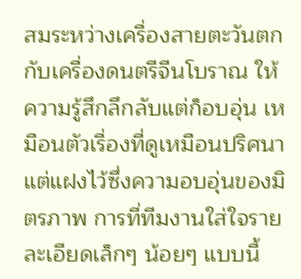สมระหว่างเครื่องสายตะวันตกกับเครื่องดนตรีจีนโบราณ ให้ความรู้สึกลึกลับแต่ก็อบอุ่น เหมือนตัวเรื่องที่ดูเหมือนปริศนาแต่แฝงไว้ซึ่งความอบอุ่นของมิตรภาพ การที่ทีมงานใส่ใจรายละเอียดเล็กๆ น้อยๆ แบบนี้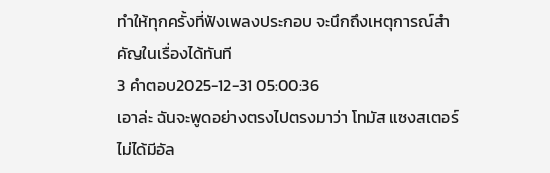ทำให้ทุกครั้งที่ฟังเพลงประกอบ จะนึกถึงเหตุการณ์สำคัญในเรื่องได้ทันที
3 คำตอบ2025-12-31 05:00:36
เอาล่ะ ฉันจะพูดอย่างตรงไปตรงมาว่า โทมัส แซงสเตอร์ไม่ได้มีอัล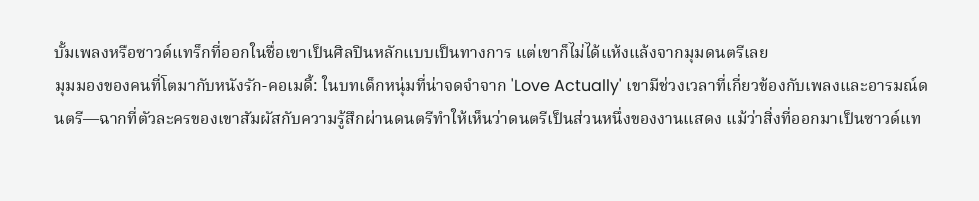บั้มเพลงหรือซาวด์แทร็กที่ออกในชื่อเขาเป็นศิลปินหลักแบบเป็นทางการ แต่เขาก็ไม่ได้แห้งแล้งจากมุมดนตรีเลย
มุมมองของคนที่โตมากับหนังรัก-คอเมดี้: ในบทเด็กหนุ่มที่น่าจดจำจาก 'Love Actually' เขามีช่วงเวลาที่เกี่ยวข้องกับเพลงและอารมณ์ดนตรี—ฉากที่ตัวละครของเขาสัมผัสกับความรู้สึกผ่านดนตรีทำให้เห็นว่าดนตรีเป็นส่วนหนึ่งของงานแสดง แม้ว่าสิ่งที่ออกมาเป็นซาวด์แท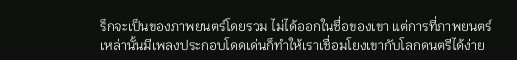ร็กจะเป็นของภาพยนตร์โดยรวม ไม่ได้ออกในชื่อของเขา แต่การที่ภาพยนตร์เหล่านั้นมีเพลงประกอบโดดเด่นก็ทำให้เราเชื่อมโยงเขากับโลกดนตรีได้ง่าย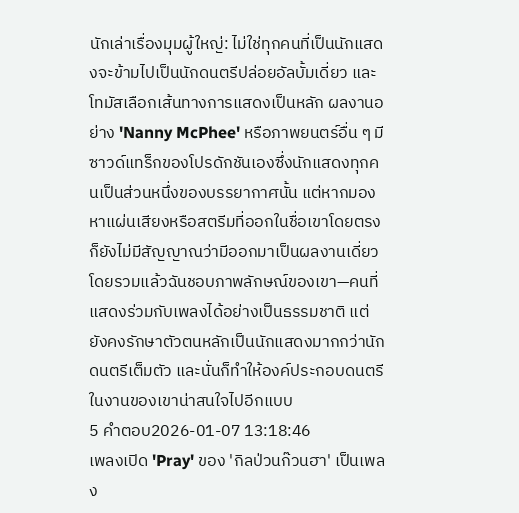นักเล่าเรื่องมุมผู้ใหญ่: ไม่ใช่ทุกคนที่เป็นนักแสดงจะข้ามไปเป็นนักดนตรีปล่อยอัลบั้มเดี่ยว และโทมัสเลือกเส้นทางการแสดงเป็นหลัก ผลงานอย่าง 'Nanny McPhee' หรือภาพยนตร์อื่น ๆ มีซาวด์แทร็กของโปรดักชันเองซึ่งนักแสดงทุกคนเป็นส่วนหนึ่งของบรรยากาศนั้น แต่หากมองหาแผ่นเสียงหรือสตรีมที่ออกในชื่อเขาโดยตรง ก็ยังไม่มีสัญญาณว่ามีออกมาเป็นผลงานเดี่ยว
โดยรวมแล้วฉันชอบภาพลักษณ์ของเขา—คนที่แสดงร่วมกับเพลงได้อย่างเป็นธรรมชาติ แต่ยังคงรักษาตัวตนหลักเป็นนักแสดงมากกว่านักดนตรีเต็มตัว และนั่นก็ทำให้องค์ประกอบดนตรีในงานของเขาน่าสนใจไปอีกแบบ
5 คำตอบ2026-01-07 13:18:46
เพลงเปิด 'Pray' ของ 'กิลป่วนก๊วนฮา' เป็นเพลง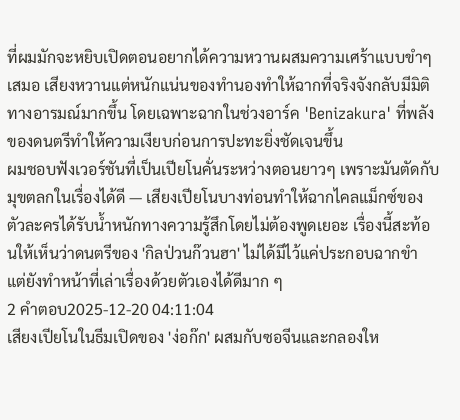ที่ผมมักจะหยิบเปิดตอนอยากได้ความหวานผสมความเศร้าแบบขำๆ เสมอ เสียงหวานแต่หนักแน่นของทำนองทำให้ฉากที่จริงจังกลับมีมิติทางอารมณ์มากขึ้น โดยเฉพาะฉากในช่วงอาร์ค 'Benizakura' ที่พลังของดนตรีทำให้ความเงียบก่อนการปะทะยิ่งชัดเจนขึ้น
ผมชอบฟังเวอร์ชันที่เป็นเปียโนคั่นระหว่างตอนยาวๆ เพราะมันตัดกับมุขตลกในเรื่องได้ดี — เสียงเปียโนบางท่อนทำให้ฉากไคลแม็กซ์ของตัวละครได้รับน้ำหนักทางความรู้สึกโดยไม่ต้องพูดเยอะ เรื่องนี้สะท้อนให้เห็นว่าดนตรีของ 'กิลป่วนก๊วนฮา' ไม่ได้มีไว้แค่ประกอบฉากขำ แต่ยังทำหน้าที่เล่าเรื่องด้วยตัวเองได้ดีมาก ๆ
2 คำตอบ2025-12-20 04:11:04
เสียงเปียโนในธีมเปิดของ 'ง่อก๊ก' ผสมกับซอจีนและกลองให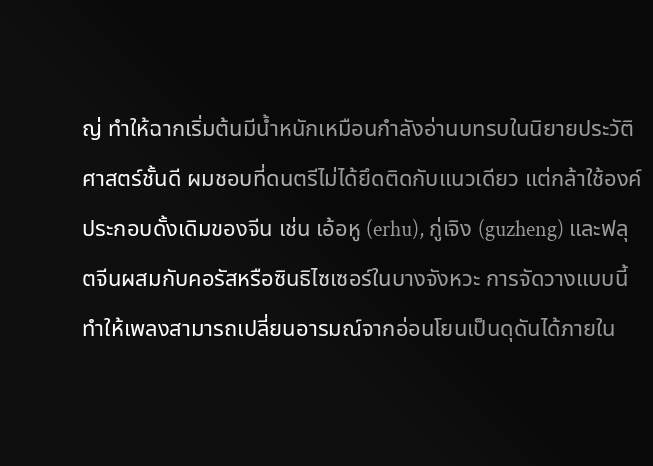ญ่ ทำให้ฉากเริ่มต้นมีน้ำหนักเหมือนกำลังอ่านบทรบในนิยายประวัติศาสตร์ชั้นดี ผมชอบที่ดนตรีไม่ได้ยึดติดกับแนวเดียว แต่กล้าใช้องค์ประกอบดั้งเดิมของจีน เช่น เอ้อหู (erhu), กู่เจิง (guzheng) และฟลุตจีนผสมกับคอรัสหรือซินธิไซเซอร์ในบางจังหวะ การจัดวางแบบนี้ทำให้เพลงสามารถเปลี่ยนอารมณ์จากอ่อนโยนเป็นดุดันได้ภายใน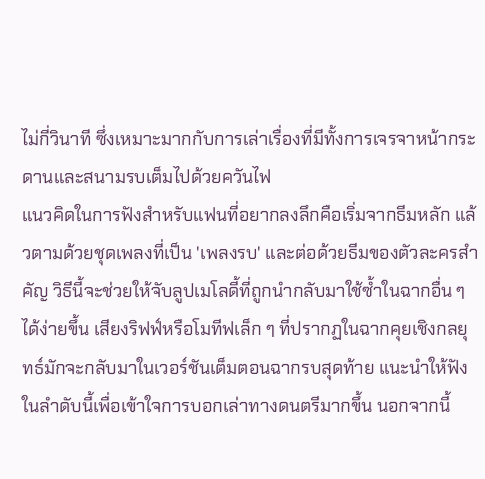ไม่กี่วินาที ซึ่งเหมาะมากกับการเล่าเรื่องที่มีทั้งการเจรจาหน้ากระดานและสนามรบเต็มไปด้วยควันไฟ
แนวคิดในการฟังสำหรับแฟนที่อยากลงลึกคือเริ่มจากธีมหลัก แล้วตามด้วยชุดเพลงที่เป็น 'เพลงรบ' และต่อด้วยธีมของตัวละครสำคัญ วิธีนี้จะช่วยให้จับลูปเมโลดี้ที่ถูกนำกลับมาใช้ซ้ำในฉากอื่น ๆ ได้ง่ายขึ้น เสียงริฟฟ์หรือโมทีฟเล็ก ๆ ที่ปรากฏในฉากคุยเชิงกลยุทธ์มักจะกลับมาในเวอร์ชันเต็มตอนฉากรบสุดท้าย แนะนำให้ฟังในลำดับนี้เพื่อเข้าใจการบอกเล่าทางดนตรีมากขึ้น นอกจากนี้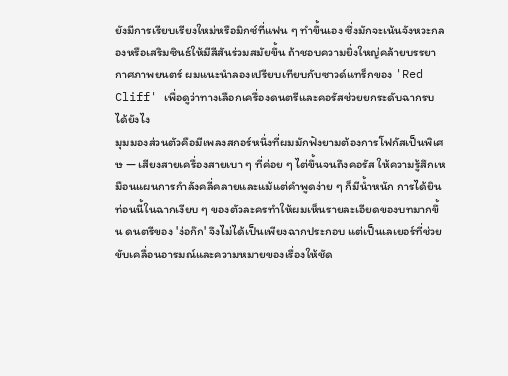ยังมีการเรียบเรียงใหม่หรือมิกซ์ที่แฟน ๆ ทำขึ้นเอง ซึ่งมักจะเน้นจังหวะกลองหรือเสริมซินธ์ให้มีสีสันร่วมสมัยขึ้น ถ้าชอบความยิ่งใหญ่คล้ายบรรยากาศภาพยนตร์ ผมแนะนำลองเปรียบเทียบกับซาวด์แทร็กของ 'Red Cliff' เพื่อดูว่าทางเลือกเครื่องดนตรีและคอรัสช่วยยกระดับฉากรบได้ยังไง
มุมมองส่วนตัวคือมีเพลงสกอร์หนึ่งที่ผมมักฟังยามต้องการโฟกัสเป็นพิเศษ — เสียงสายเครื่องสายเบา ๆ ที่ค่อย ๆ ไต่ขึ้นจนถึงคอรัส ให้ความรู้สึกเหมือนแผนการกำลังคลี่คลายและแม้แต่คำพูดง่าย ๆ ก็มีน้ำหนัก การได้ยินท่อนนี้ในฉากเงียบ ๆ ของตัวละครทำให้ผมเห็นรายละเอียดของบทมากขึ้น ดนตรีของ 'ง่อก๊ก' จึงไม่ได้เป็นเพียงฉากประกอบ แต่เป็นเลเยอร์ที่ช่วยขับเคลื่อนอารมณ์และความหมายของเรื่องให้ชัด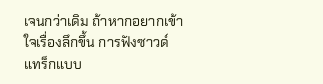เจนกว่าเดิม ถ้าหากอยากเข้าใจเรื่องลึกขึ้น การฟังซาวด์แทร็กแบบ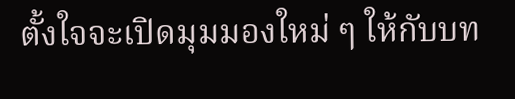ตั้งใจจะเปิดมุมมองใหม่ ๆ ให้กับบท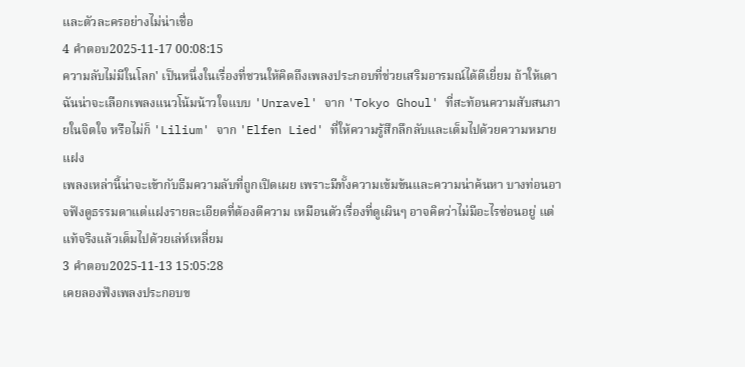และตัวละครอย่างไม่น่าเชื่อ
4 คำตอบ2025-11-17 00:08:15
ความลับไม่มีในโลก' เป็นหนึ่งในเรื่องที่ชวนให้คิดถึงเพลงประกอบที่ช่วยเสริมอารมณ์ได้ดีเยี่ยม ถ้าให้เดา ฉันน่าจะเลือกเพลงแนวโน้มน้าวใจแบบ 'Unravel' จาก 'Tokyo Ghoul' ที่สะท้อนความสับสนภายในจิตใจ หรือไม่ก็ 'Lilium' จาก 'Elfen Lied' ที่ให้ความรู้สึกลึกลับและเต็มไปด้วยความหมายแฝง
เพลงเหล่านี้น่าจะเข้ากับธีมความลับที่ถูกเปิดเผย เพราะมีทั้งความเข้มข้นและความน่าค้นหา บางท่อนอาจฟังดูธรรมดาแต่แฝงรายละเอียดที่ต้องตีความ เหมือนตัวเรื่องที่ดูเผินๆ อาจคิดว่าไม่มีอะไรซ่อนอยู่ แต่แท้จริงแล้วเต็มไปด้วยเล่ห์เหลี่ยม
3 คำตอบ2025-11-13 15:05:28
เคยลองฟังเพลงประกอบข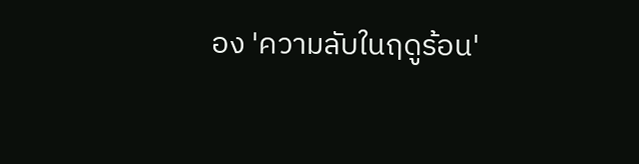อง 'ความลับในฤดูร้อน'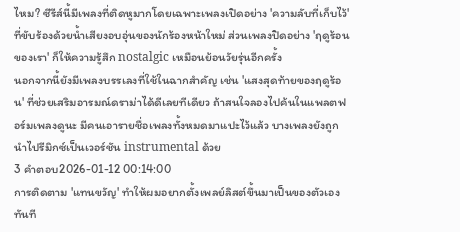ไหม? ซีรีส์นี้มีเพลงที่ติดหูมากโดยเฉพาะเพลงเปิดอย่าง 'ความลับที่เก็บไว้' ที่ขับร้องด้วยน้ำเสียงอบอุ่นของนักร้องหน้าใหม่ ส่วนเพลงปิดอย่าง 'ฤดูร้อนของเรา' ก็ให้ความรู้สึก nostalgic เหมือนย้อนวัยรุ่นอีกครั้ง
นอกจากนี้ยังมีเพลงบรรเลงที่ใช้ในฉากสำคัญ เช่น 'แสงสุดท้ายของฤดูร้อน' ที่ช่วยเสริมอารมณ์ดราม่าได้ดีเลยทีเดียว ถ้าสนใจลองไปค้นในแพลตฟอร์มเพลงดูนะ มีคนเอารายชื่อเพลงทั้งหมดมาแปะไว้แล้ว บางเพลงยังถูกนำไปรีมิกซ์เป็นเวอร์ชัน instrumental ด้วย
3 คำตอบ2026-01-12 00:14:00
การติดตาม 'แทนขวัญ' ทำให้ผมอยากตั้งเพลย์ลิสต์ขึ้นมาเป็นของตัวเองทันที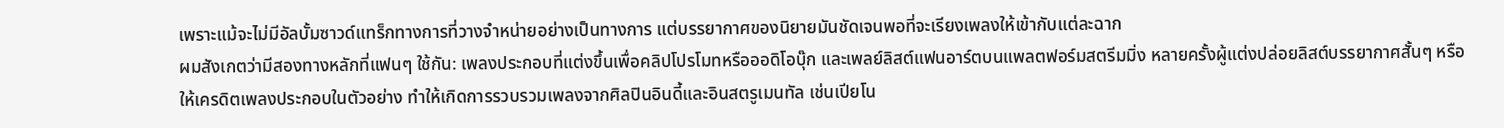เพราะแม้จะไม่มีอัลบั้มซาวด์แทร็กทางการที่วางจำหน่ายอย่างเป็นทางการ แต่บรรยากาศของนิยายมันชัดเจนพอที่จะเรียงเพลงให้เข้ากับแต่ละฉาก
ผมสังเกตว่ามีสองทางหลักที่แฟนๆ ใช้กัน: เพลงประกอบที่แต่งขึ้นเพื่อคลิปโปรโมทหรือออดิโอบุ๊ก และเพลย์ลิสต์แฟนอาร์ตบนแพลตฟอร์มสตรีมมิ่ง หลายครั้งผู้แต่งปล่อยลิสต์บรรยากาศสั้นๆ หรือให้เครดิตเพลงประกอบในตัวอย่าง ทำให้เกิดการรวบรวมเพลงจากศิลปินอินดี้และอินสตรูเมนทัล เช่นเปียโน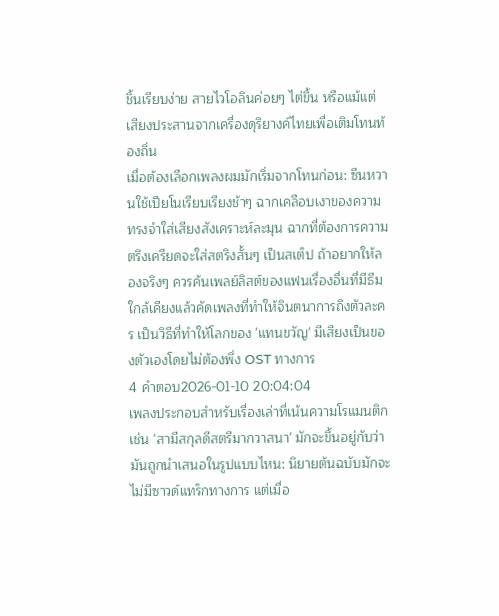ชิ้นเรียบง่าย สายไวโอลินค่อยๆ ไต่ขึ้น หรือแม้แต่เสียงประสานจากเครื่องดุริยางค์ไทยเพื่อเติมโทนท้องถิ่น
เมื่อต้องเลือกเพลงผมมักเริ่มจากโทนก่อน: ซีนหวานใช้เปียโนเรียบเรียงช้าๆ ฉากเคลือบเงาของความทรงจำใส่เสียงสังเคราะห์ละมุน ฉากที่ต้องการความตรึงเครียดจะใส่สตริงสั้นๆ เป็นสเต็ป ถ้าอยากให้ลองจริงๆ ควรค้นเพลย์ลิสต์ของแฟนเรื่องอื่นที่มีธีมใกล้เคียงแล้วคัดเพลงที่ทำให้จินตนาการถึงตัวละคร เป็นวิธีที่ทำให้โลกของ 'แทนขวัญ' มีเสียงเป็นของตัวเองโดยไม่ต้องพึ่ง OST ทางการ
4 คำตอบ2026-01-10 20:04:04
เพลงประกอบสำหรับเรื่องเล่าที่เน้นความโรแมนติกเช่น 'สามีสกุลดีสตรีมากวาสนา' มักจะขึ้นอยู่กับว่ามันถูกนำเสนอในรูปแบบไหน: นิยายต้นฉบับมักจะไม่มีซาวด์แทร็กทางการ แต่เมื่อ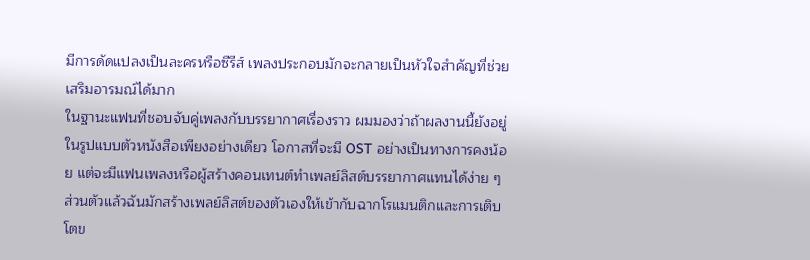มีการดัดแปลงเป็นละครหรือซีรีส์ เพลงประกอบมักจะกลายเป็นหัวใจสำคัญที่ช่วยเสริมอารมณ์ได้มาก
ในฐานะแฟนที่ชอบจับคู่เพลงกับบรรยากาศเรื่องราว ผมมองว่าถ้าผลงานนี้ยังอยู่ในรูปแบบตัวหนังสือเพียงอย่างเดียว โอกาสที่จะมี OST อย่างเป็นทางการคงน้อย แต่จะมีแฟนเพลงหรือผู้สร้างคอนเทนต์ทำเพลย์ลิสต์บรรยากาศแทนได้ง่าย ๆ
ส่วนตัวแล้วฉันมักสร้างเพลย์ลิสต์ของตัวเองให้เข้ากับฉากโรแมนติกและการเติบโตข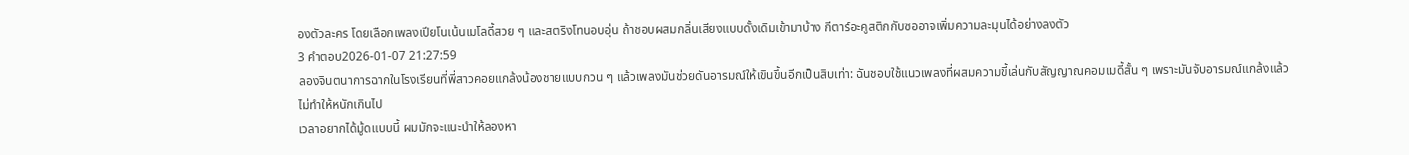องตัวละคร โดยเลือกเพลงเปียโนเน้นเมโลดี้สวย ๆ และสตริงโทนอบอุ่น ถ้าชอบผสมกลิ่นเสียงแบบดั้งเดิมเข้ามาบ้าง กีตาร์อะคูสติกกับซออาจเพิ่มความละมุนได้อย่างลงตัว
3 คำตอบ2026-01-07 21:27:59
ลองจินตนาการฉากในโรงเรียนที่พี่สาวคอยแกล้งน้องชายแบบกวน ๆ แล้วเพลงมันช่วยดันอารมณ์ให้เขินขึ้นอีกเป็นสิบเท่า: ฉันชอบใช้แนวเพลงที่ผสมความขี้เล่นกับสัญญาณคอมเมดี้สั้น ๆ เพราะมันจับอารมณ์แกล้งแล้วไม่ทำให้หนักเกินไป
เวลาอยากได้มู้ดแบบนี้ ผมมักจะแนะนำให้ลองหา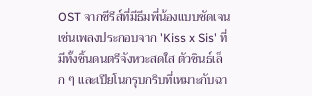OST จากซีรีส์ที่มีธีมพี่น้องแบบชัดเจน เช่นเพลงประกอบจาก 'Kiss x Sis' ที่มีทั้งชิ้นดนตรีจังหวะสดใส ตัวซินธ์เล็ก ๆ และเปียโนกรุบกริบที่เหมาะกับฉา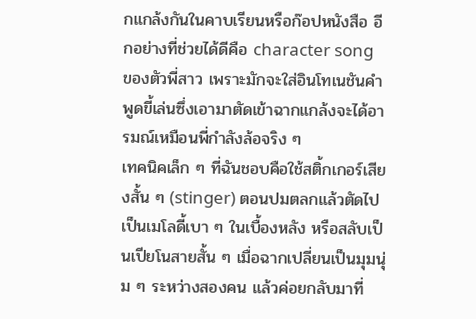กแกล้งกันในคาบเรียนหรือก๊อปหนังสือ อีกอย่างที่ช่วยได้ดีคือ character song ของตัวพี่สาว เพราะมักจะใส่อินโทเนชันคำพูดขี้เล่นซึ่งเอามาตัดเข้าฉากแกล้งจะได้อารมณ์เหมือนพี่กำลังล้อจริง ๆ
เทคนิคเล็ก ๆ ที่ฉันชอบคือใช้สติ้กเกอร์เสียงสั้น ๆ (stinger) ตอนปมตลกแล้วตัดไปเป็นเมโลดี้เบา ๆ ในเบื้องหลัง หรือสลับเป็นเปียโนสายสั้น ๆ เมื่อฉากเปลี่ยนเป็นมุมนุ่ม ๆ ระหว่างสองคน แล้วค่อยกลับมาที่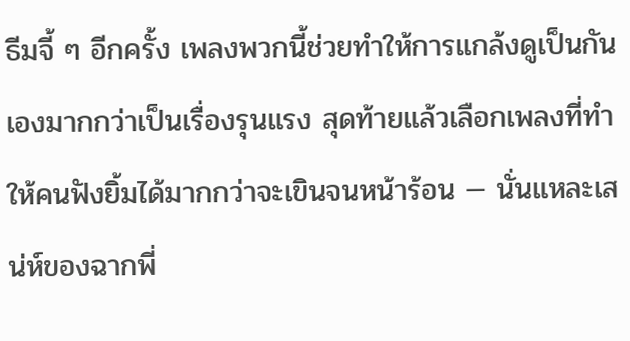ธีมจี้ ๆ อีกครั้ง เพลงพวกนี้ช่วยทำให้การแกล้งดูเป็นกันเองมากกว่าเป็นเรื่องรุนแรง สุดท้ายแล้วเลือกเพลงที่ทำให้คนฟังยิ้มได้มากกว่าจะเขินจนหน้าร้อน — นั่นแหละเสน่ห์ของฉากพี่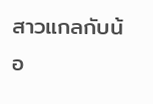สาวแกลกับน้อ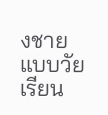งชายแบบวัยเรียน